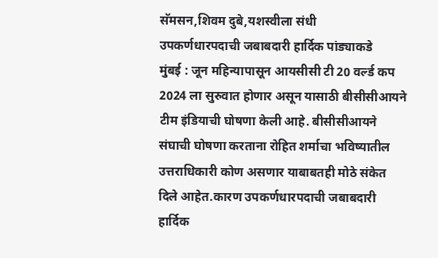सॅमसन,शिवम दुबे,यशस्वीला संधी
उपकर्णधारपदाची जबाबदारी हार्दिक पांड्याकडे
मुंबई : जून महिन्यापासून आयसीसी टी 20 वर्ल्ड कप 2024 ला सुरुवात होणार असून यासाठी बीसीसीआयने टीम इंडियाची घोषणा केली आहे. बीसीसीआयने संघाची घोषणा करताना रोहित शर्माचा भविष्यातील उत्तराधिकारी कोण असणार याबाबतही मोठे संकेत दिले आहेत.कारण उपकर्णधारपदाची जबाबदारी हार्दिक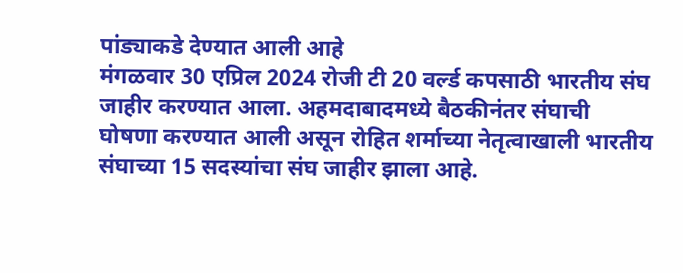पांड्याकडे देण्यात आली आहे
मंगळवार 30 एप्रिल 2024 रोजी टी 20 वर्ल्ड कपसाठी भारतीय संघ जाहीर करण्यात आला. अहमदाबादमध्ये बैठकीनंतर संघाची घोषणा करण्यात आली असून रोहित शर्माच्या नेतृत्वाखाली भारतीय संघाच्या 15 सदस्यांचा संघ जाहीर झाला आहे.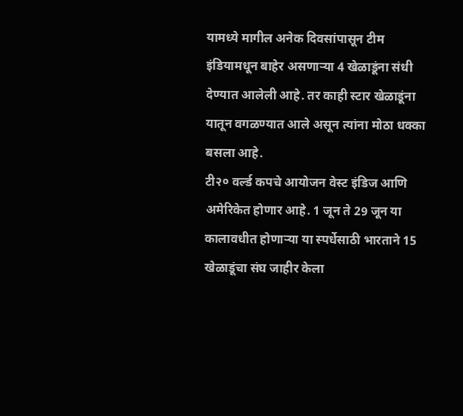यामध्ये मागील अनेक दिवसांपासून टीम इंडियामधून बाहेर असणाऱ्या 4 खेळाडूंना संधी देण्यात आलेली आहे. तर काही स्टार खेळाडूंना यातून वगळण्यात आले असून त्यांना मोठा धक्का बसला आहे.
टी२० वर्ल्ड कपचे आयोजन वेस्ट इंडिज आणि अमेरिकेत होणार आहे. 1 जून ते 29 जून या कालावधीत होणाऱ्या या स्पर्धेसाठी भारताने 15 खेळाडूंचा संघ जाहीर केला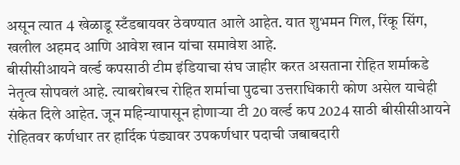असून त्यात 4 खेळाडू स्टँडबायवर ठेवण्यात आले आहेत. यात शुभमन गिल, रिंकू सिंग, खलील अहमद आणि आवेश खान यांचा समावेश आहे.
बीसीसीआयने वर्ल्ड कपसाठी टीम इंडियाचा संघ जाहीर करत असताना रोहित शर्माकडे नेतृत्व सोपवलं आहे. त्याबरोबरच रोहित शर्माचा पुढचा उत्तराधिकारी कोण असेल याचेही संकेत दिले आहेत. जून महिन्यापासून होणाऱ्या टी 20 वर्ल्ड कप 2024 साठी बीसीसीआयने रोहितवर कर्णधार तर हार्दिक पंड्यावर उपकर्णधार पदाची जबाबदारी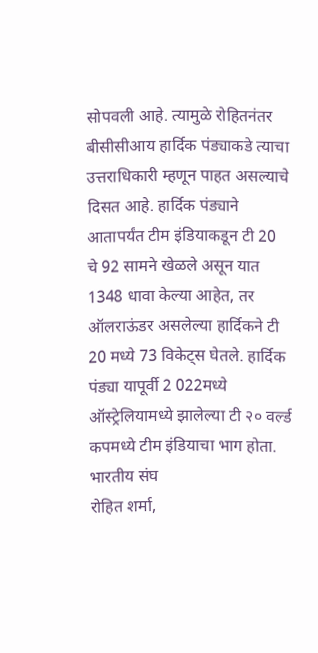सोपवली आहे. त्यामुळे रोहितनंतर बीसीसीआय हार्दिक पंड्याकडे त्याचा उत्तराधिकारी म्हणून पाहत असल्याचे दिसत आहे. हार्दिक पंड्याने आतापर्यंत टीम इंडियाकडून टी 20 चे 92 सामने खेळले असून यात 1348 धावा केल्या आहेत, तर ऑलराऊंडर असलेल्या हार्दिकने टी 20 मध्ये 73 विकेट्स घेतले. हार्दिक पंड्या यापूर्वी 2 022मध्ये ऑस्ट्रेलियामध्ये झालेल्या टी २० वर्ल्ड कपमध्ये टीम इंडियाचा भाग होता.
भारतीय संघ
रोहित शर्मा,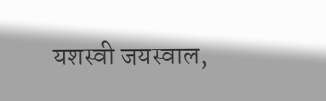यशस्वी जयस्वाल,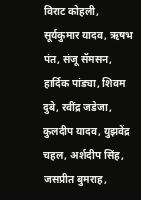विराट कोहली, सूर्यकुमार यादव, ऋषभ पंत, संजू सॅमसन, हार्दिक पांड्या, शिवम दुबे, रवींद्र जडेजा, कुलदीप यादव, युझवेंद्र चहल, अर्शदीप सिंह, जसप्रीत बुमराह,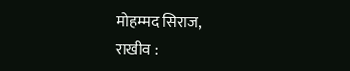मोहम्मद सिराज,
राखीव :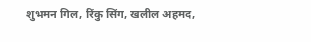शुभमन गिल, रिंकु सिंग, खलील अहमद,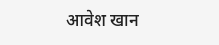आवेश खान